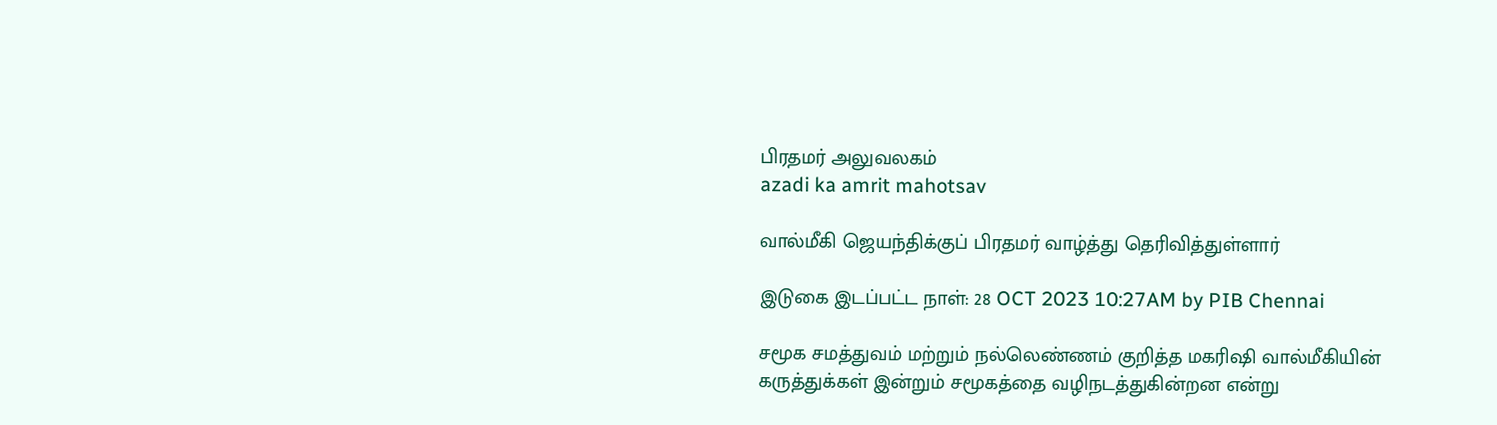பிரதமர் அலுவலகம்
azadi ka amrit mahotsav

வால்மீகி ஜெயந்திக்குப் பிரதமர் வாழ்த்து தெரிவித்துள்ளார்

இடுகை இடப்பட்ட நாள்: 28 OCT 2023 10:27AM by PIB Chennai

சமூக சமத்துவம் மற்றும் நல்லெண்ணம் குறித்த மகரிஷி வால்மீகியின் கருத்துக்கள் இன்றும் சமூகத்தை வழிநடத்துகின்றன என்று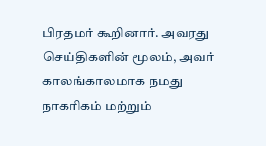பிரதமர் கூறினார். அவரது செய்திகளின் மூலம், அவர் காலங்காலமாக நமது நாகரிகம் மற்றும்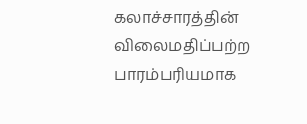கலாச்சாரத்தின் விலைமதிப்பற்ற பாரம்பரியமாக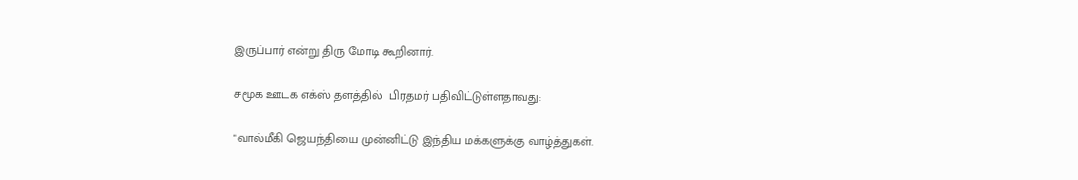இருப்பார் என்று திரு மோடி கூறினார்.

சமூக ஊடக எக்ஸ் தளத்தில்  பிரதமர் பதிவிட்டுள்ளதாவது:

"வால்மீகி ஜெயந்தியை முன்னிட்டு இந்திய மக்களுக்கு வாழ்த்துகள்.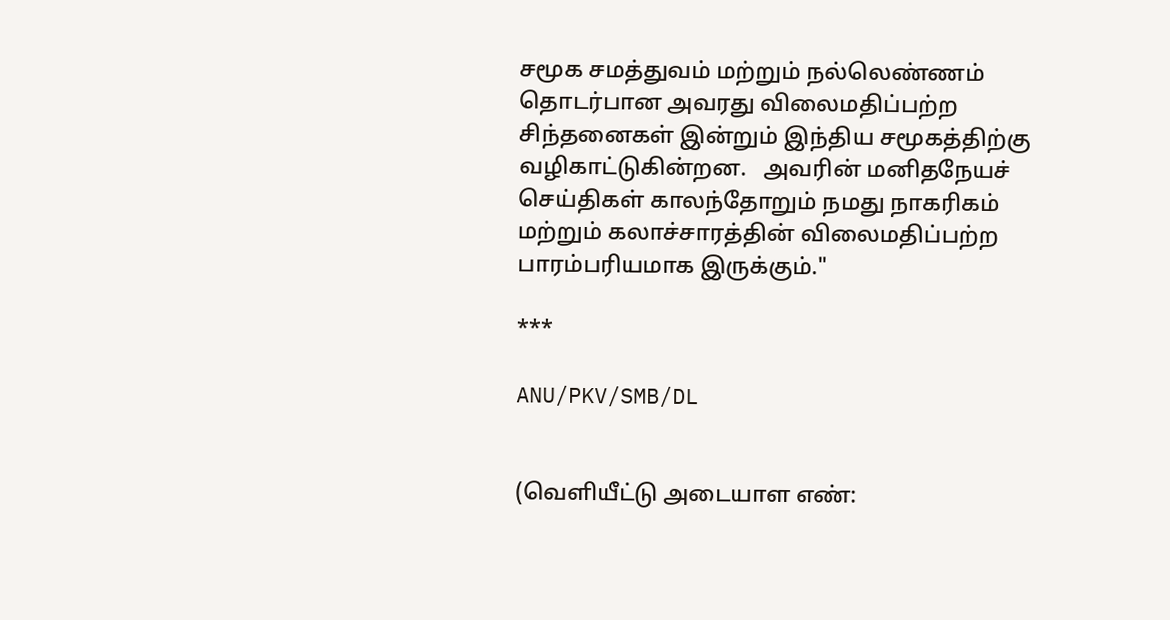சமூக சமத்துவம் மற்றும் நல்லெண்ணம் தொடர்பான அவரது விலைமதிப்பற்ற சிந்தனைகள் இன்றும் இந்திய சமூகத்திற்கு வழிகாட்டுகின்றன.   அவரின் மனிதநேயச் செய்திகள் காலந்தோறும் நமது நாகரிகம் மற்றும் கலாச்சாரத்தின் விலைமதிப்பற்ற பாரம்பரியமாக இருக்கும்."

***

ANU/PKV/SMB/DL


(வெளியீட்டு அடையாள எண்: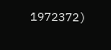1972372)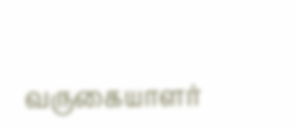வருகையாளர்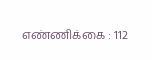எண்ணிக்கை : 112